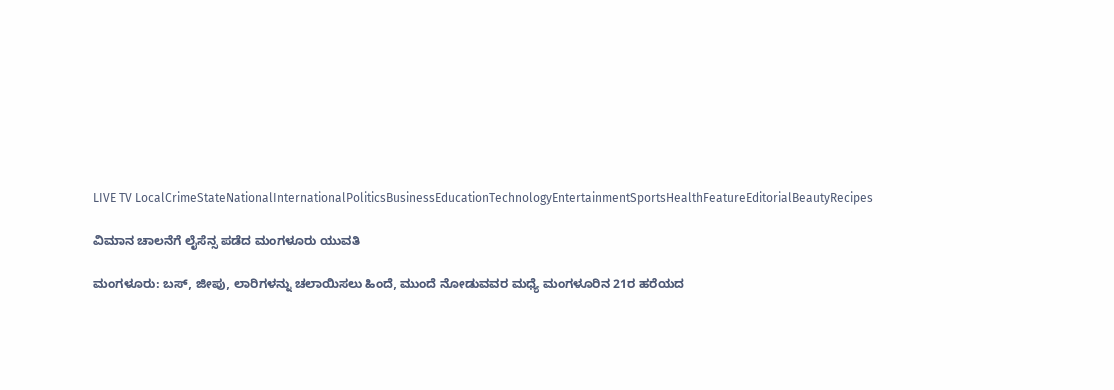LIVE TV LocalCrimeStateNationalInternationalPoliticsBusinessEducationTechnologyEntertainmentSportsHealthFeatureEditorialBeautyRecipes

ವಿಮಾನ ಚಾಲನೆಗೆ ಲೈಸೆನ್ಸ ಪಡೆದ ಮಂಗಳೂರು ಯುವತಿ

ಮಂಗಳೂರು: ಬಸ್, ಜೀಪು, ಲಾರಿಗಳನ್ನು ಚಲಾಯಿಸಲು ಹಿಂದೆ, ಮುಂದೆ ನೋಡುವವರ ಮಧ್ಯೆ ಮಂಗಳೂರಿನ 21ರ ಹರೆಯದ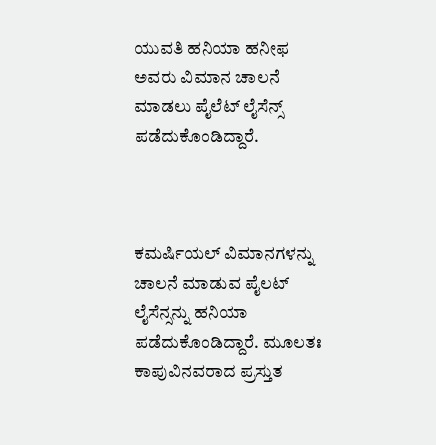ಯುವತಿ ಹನಿಯಾ ಹನೀಫ ಅವರು ವಿಮಾನ ಚಾಲನೆ ಮಾಡಲು ಪೈಲೆಟ್ ಲೈಸೆನ್ಸ್ ಪಡೆದುಕೊಂಡಿದ್ದಾರೆ.



ಕಮರ್ಷಿಯಲ್ ವಿಮಾನಗಳನ್ನು ಚಾಲನೆ ಮಾಡುವ ಪೈಲಟ್ ಲೈಸೆನ್ಸನ್ನು ಹನಿಯಾ ಪಡೆದುಕೊಂಡಿದ್ದಾರೆ. ಮೂಲತಃ ಕಾಪುವಿನವರಾದ ಪ್ರಸ್ತುತ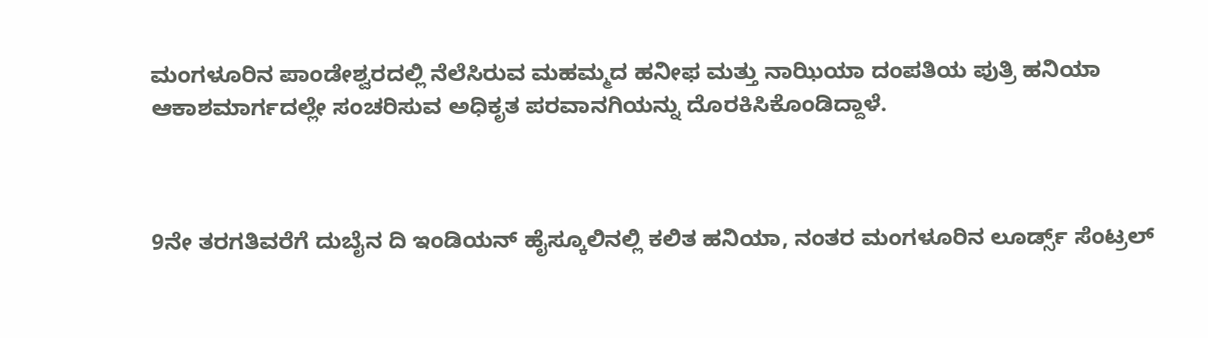ಮಂಗಳೂರಿನ ಪಾಂಡೇಶ್ವರದಲ್ಲಿ ನೆಲೆಸಿರುವ ಮಹಮ್ಮದ ಹನೀಫ ಮತ್ತು ನಾಝಿಯಾ ದಂಪತಿಯ ಪುತ್ರಿ ಹನಿಯಾ ಆಕಾಶಮಾರ್ಗದಲ್ಲೇ ಸಂಚರಿಸುವ ಅಧಿಕೃತ ಪರವಾನಗಿಯನ್ನು ದೊರಕಿಸಿಕೊಂಡಿದ್ದಾಳೆ.



9ನೇ ತರಗತಿವರೆಗೆ ದುಬೈನ ದಿ ಇಂಡಿಯನ್ ಹೈಸ್ಕೂಲಿನಲ್ಲಿ ಕಲಿತ ಹನಿಯಾ, ನಂತರ ಮಂಗಳೂರಿನ ಲೂರ್ಡ್ಸ್ ಸೆಂಟ್ರಲ್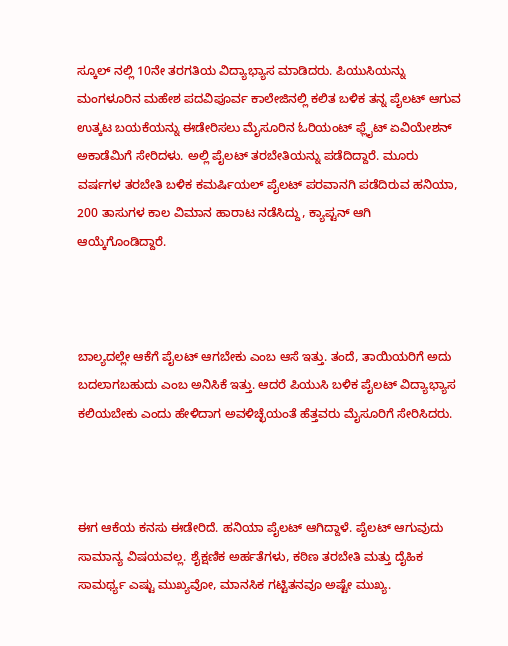ಸ್ಕೂಲ್ ನಲ್ಲಿ 10ನೇ ತರಗತಿಯ ವಿದ್ಯಾಭ್ಯಾಸ ಮಾಡಿದರು. ಪಿಯುಸಿಯನ್ನು ಮಂಗಳೂರಿನ ಮಹೇಶ ಪದವಿಪೂರ್ವ ಕಾಲೇಜಿನಲ್ಲಿ ಕಲಿತ ಬಳಿಕ ತನ್ನ ಪೈಲಟ್ ಆಗುವ ಉತ್ಕಟ ಬಯಕೆಯನ್ನು ಈಡೇರಿಸಲು ಮೈಸೂರಿನ ಓರಿಯಂಟ್ ಫ್ಲೈಟ್ ಏವಿಯೇಶನ್ ಅಕಾಡೆಮಿಗೆ ಸೇರಿದಳು. ಅಲ್ಲಿ ಪೈಲಟ್ ತರಬೇತಿಯನ್ನು ಪಡೆದಿದ್ದಾರೆ. ಮೂರು ವರ್ಷಗಳ ತರಬೇತಿ ಬಳಿಕ ಕಮರ್ಷಿಯಲ್ ಪೈಲಟ್ ಪರವಾನಗಿ ಪಡೆದಿರುವ ಹನಿಯಾ, 200 ತಾಸುಗಳ ಕಾಲ ವಿಮಾನ ಹಾರಾಟ ನಡೆಸಿದ್ದು, ಕ್ಯಾಪ್ಟನ್ ಆಗಿ ಆಯ್ಕೆಗೊಂಡಿದ್ದಾರೆ.



ಬಾಲ್ಯದಲ್ಲೇ ಆಕೆಗೆ ಪೈಲಟ್ ಆಗಬೇಕು ಎಂಬ ಆಸೆ ಇತ್ತು. ತಂದೆ, ತಾಯಿಯರಿಗೆ ಅದು ಬದಲಾಗಬಹುದು ಎಂಬ ಅನಿಸಿಕೆ ಇತ್ತು. ಆದರೆ ಪಿಯುಸಿ ಬಳಿಕ ಪೈಲಟ್ ವಿದ್ಯಾಭ್ಯಾಸ ಕಲಿಯಬೇಕು ಎಂದು ಹೇಳಿದಾಗ ಅವಳಿಚ್ಛೆಯಂತೆ ಹೆತ್ತವರು ಮೈಸೂರಿಗೆ ಸೇರಿಸಿದರು.



ಈಗ ಆಕೆಯ ಕನಸು ಈಡೇರಿದೆ. ಹನಿಯಾ ಪೈಲಟ್ ಆಗಿದ್ದಾಳೆ. ಪೈಲಟ್ ಆಗುವುದು ಸಾಮಾನ್ಯ ವಿಷಯವಲ್ಲ. ಶೈಕ್ಷಣಿಕ ಅರ್ಹತೆಗಳು, ಕಠಿಣ ತರಬೇತಿ ಮತ್ತು ದೈಹಿಕ ಸಾಮರ್ಥ್ಯ ಎಷ್ಟು ಮುಖ್ಯವೋ, ಮಾನಸಿಕ ಗಟ್ಟಿತನವೂ ಅಷ್ಟೇ ಮುಖ್ಯ.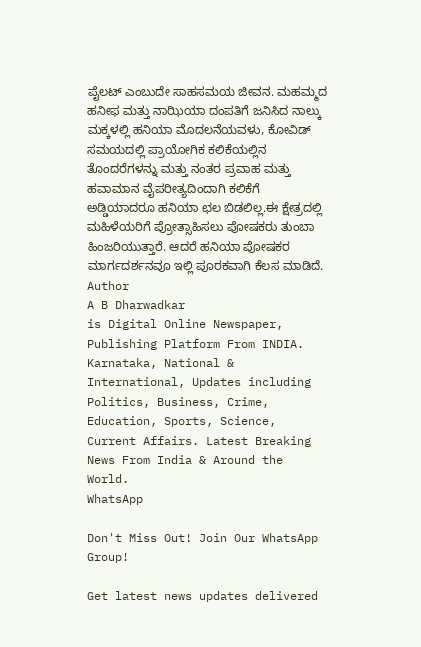ಪೈಲಟ್ ಎಂಬುದೇ ಸಾಹಸಮಯ ಜೀವನ. ಮಹಮ್ಮದ ಹನೀಫ ಮತ್ತು ನಾಝಿಯಾ ದಂಪತಿಗೆ ಜನಿಸಿದ ನಾಲ್ಕು ಮಕ್ಕಳಲ್ಲಿ ಹನಿಯಾ ಮೊದಲನೆಯವಳು, ಕೋವಿಡ್ ಸಮಯದಲ್ಲಿ ಪ್ರಾಯೋಗಿಕ ಕಲಿಕೆಯಲ್ಲಿನ ತೊಂದರೆಗಳನ್ನು ಮತ್ತು ನಂತರ ಪ್ರವಾಹ ಮತ್ತು ಹವಾಮಾನ ವೈಪರೀತ್ಯದಿಂದಾಗಿ ಕಲಿಕೆಗೆ ಅಡ್ಡಿಯಾದರೂ ಹನಿಯಾ ಛಲ ಬಿಡಲಿಲ್ಲ.ಈ ಕ್ಷೇತ್ರದಲ್ಲಿ ಮಹಿಳೆಯರಿಗೆ ಪ್ರೋತ್ಸಾಹಿಸಲು ಪೋಷಕರು ತುಂಬಾ ಹಿಂಜರಿಯುತ್ತಾರೆ. ಆದರೆ ಹನಿಯಾ ಪೋಷಕರ ಮಾರ್ಗದರ್ಶನವೂ ಇಲ್ಲಿ ಪೂರಕವಾಗಿ ಕೆಲಸ ಮಾಡಿದೆ.
Author
A B Dharwadkar
is Digital Online Newspaper, Publishing Platform From INDIA. Karnataka, National & International, Updates including Politics, Business, Crime, Education, Sports, Science, Current Affairs. Latest Breaking News From India & Around the World.
WhatsApp

Don't Miss Out! Join Our WhatsApp Group!

Get latest news updates delivered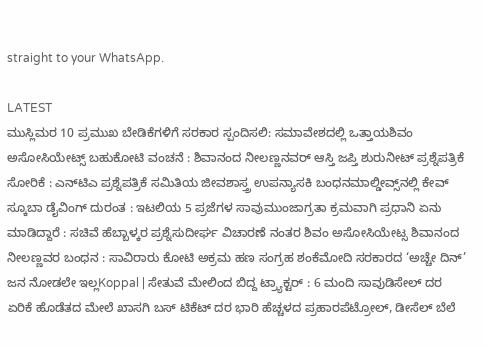straight to your WhatsApp.

LATEST
ಮುಸ್ಲಿಮರ 10 ಪ್ರಮುಖ ಬೇಡಿಕೆಗಳಿಗೆ ಸರಕಾರ ಸ್ಪಂದಿಸಲಿ: ಸಮಾವೇಶದಲ್ಲಿ ಒತ್ತಾಯಶಿವಂ ಅಸೋಸಿಯೇಟ್ಸ್ ಬಹುಕೋಟಿ ವಂಚನೆ : ಶಿವಾನಂದ ನೀಲಣ್ಣನವರ್‌ ಆಸ್ತಿ ಜಪ್ತಿ ಶುರುನೀಟ್‌ ಪ್ರಶ್ನೆಪತ್ರಿಕೆ ಸೋರಿಕೆ : ಎನ್‌ಟಿಎ ಪ್ರಶ್ನೆಪತ್ರಿಕೆ ಸಮಿತಿಯ ಜೀವಶಾಸ್ತ್ರ ಉಪನ್ಯಾಸಕಿ ಬಂಧನಮಾಲ್ಡೀವ್ಸ್‌ನಲ್ಲಿ ಕೇವ್‌ ಸ್ಕೂಬಾ ಡೈವಿಂಗ್ ದುರಂತ : ಇಟಲಿಯ 5 ಪ್ರಜೆಗಳ ಸಾವುಮುಂಜಾಗ್ರತಾ ಕ್ರಮವಾಗಿ ಪ್ರಧಾನಿ ಏನು ಮಾಡಿದ್ದಾರೆ : ಸಚಿವೆ ಹೆಬ್ಬಾಳ್ಕರ ಪ್ರಶ್ನೆಸುದೀರ್ಘ ವಿಚಾರಣೆ ನಂತರ ಶಿವಂ ಅಸೋಸಿಯೇಟ್ಸ ಶಿವಾನಂದ‌ ನೀಲಣ್ಣವರ ಬಂಧನ : ಸಾವಿರಾರು ಕೋಟಿ ಅಕ್ರಮ ಹಣ ಸಂಗ್ರಹ ಶಂಕೆಮೋದಿ ಸರಕಾರದ ‘ಅಚ್ಚೇ ದಿನ್’ ಜನ ನೋಡಲೇ ಇಲ್ಲKoppal | ಸೇತುವೆ ಮೇಲಿಂದ ಬಿದ್ದ ಟ್ರ್ಯಾಕ್ಟರ್ : 6 ಮಂದಿ ಸಾವುಡಿಸೇಲ್ ದರ ಏರಿಕೆ ಹೊಡೆತದ ಮೇಲೆ ಖಾಸಗಿ ಬಸ್ ಟಿಕೆಟ್ ದರ ಭಾರಿ ಹೆಚ್ಚಳದ ಪ್ರಹಾರಪೆಟ್ರೋಲ್, ಡೀಸೆಲ್ ಬೆಲೆ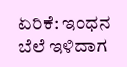ಏರಿಕೆ: ಇಂಧನ ಬೆಲೆ ಇಳಿದಾಗ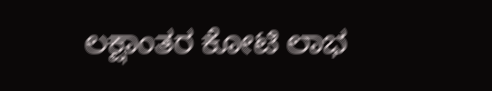ಲಕ್ಷಾಂತರ ಕೋಟಿ ಲಾಭ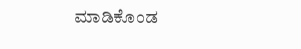ಮಾಡಿಕೊಂಡ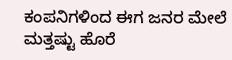ಕಂಪನಿಗಳಿಂದ ಈಗ ಜನರ ಮೇಲೆ ಮತ್ತಷ್ಟು ಹೊರೆ